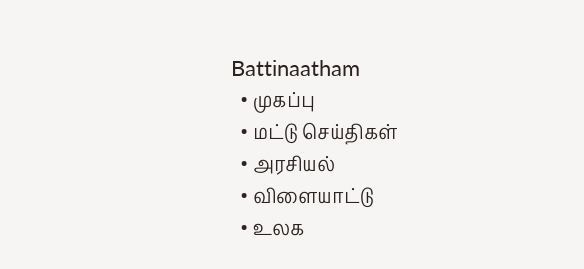Battinaatham
  • முகப்பு
  • மட்டு செய்திகள்
  • அரசியல்
  • விளையாட்டு
  • உலக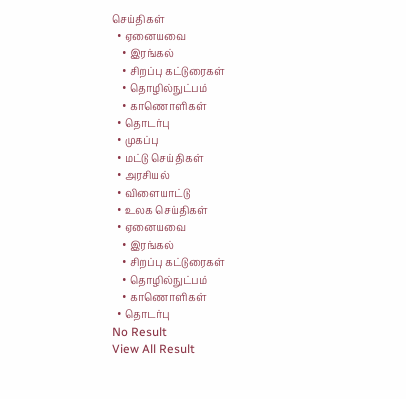செய்திகள்
  • ஏனையவை
    • இரங்கல்
    • சிறப்பு கட்டுரைகள்
    • தொழில்நுட்பம்
    • காணொளிகள்
  • தொடர்பு
  • முகப்பு
  • மட்டு செய்திகள்
  • அரசியல்
  • விளையாட்டு
  • உலக செய்திகள்
  • ஏனையவை
    • இரங்கல்
    • சிறப்பு கட்டுரைகள்
    • தொழில்நுட்பம்
    • காணொளிகள்
  • தொடர்பு
No Result
View All Result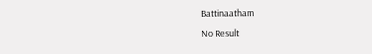Battinaatham
No Result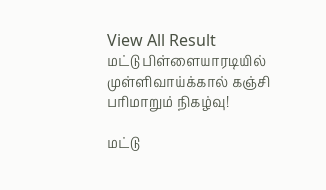View All Result
மட்டு பிள்ளையாரடியில் முள்ளிவாய்க்கால் கஞ்சி பரிமாறும் நிகழ்வு!

மட்டு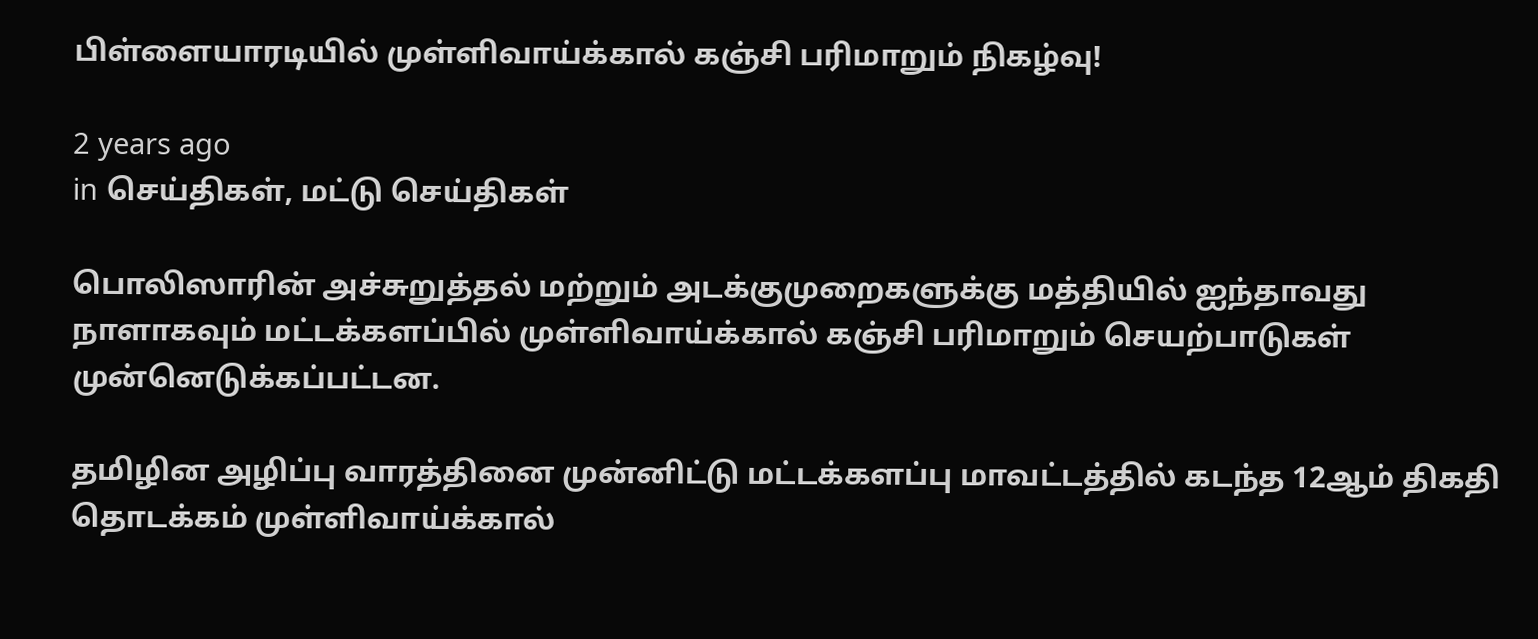பிள்ளையாரடியில் முள்ளிவாய்க்கால் கஞ்சி பரிமாறும் நிகழ்வு!

2 years ago
in செய்திகள், மட்டு செய்திகள்

பொலிஸாரின் அச்சுறுத்தல் மற்றும் அடக்குமுறைகளுக்கு மத்தியில் ஐந்தாவது நாளாகவும் மட்டக்களப்பில் முள்ளிவாய்க்கால் கஞ்சி பரிமாறும் செயற்பாடுகள் முன்னெடுக்கப்பட்டன.

தமிழின அழிப்பு வாரத்தினை முன்னிட்டு மட்டக்களப்பு மாவட்டத்தில் கடந்த 12ஆம் திகதி தொடக்கம் முள்ளிவாய்க்கால்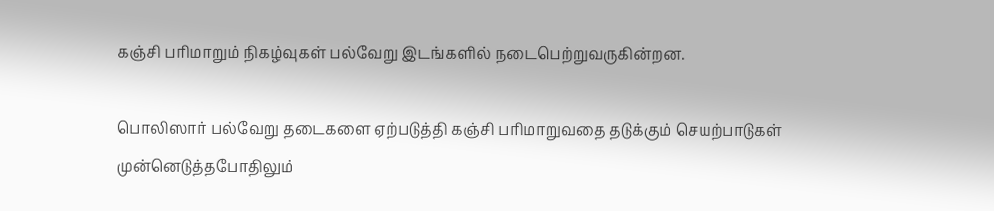கஞ்சி பரிமாறும் நிகழ்வுகள் பல்வேறு இடங்களில் நடைபெற்றுவருகின்றன.

பொலிஸார் பல்வேறு தடைகளை ஏற்படுத்தி கஞ்சி பரிமாறுவதை தடுக்கும் செயற்பாடுகள் முன்னெடுத்தபோதிலும்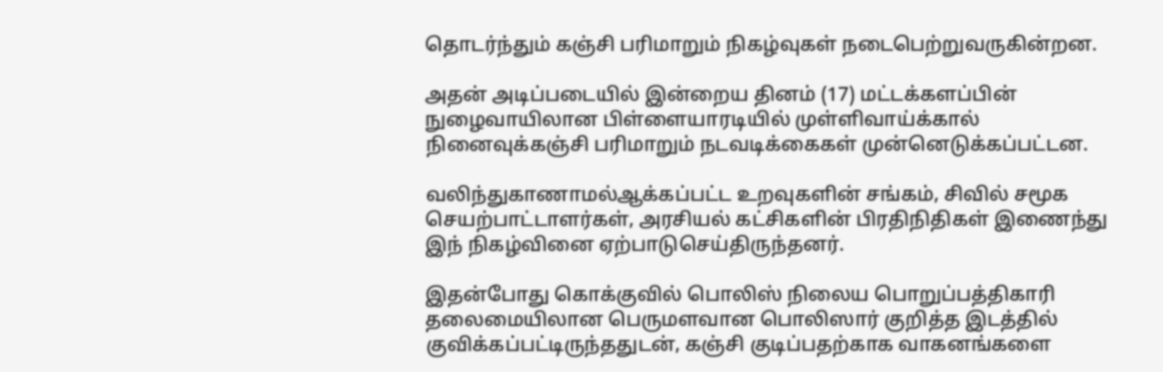தொடர்ந்தும் கஞ்சி பரிமாறும் நிகழ்வுகள் நடைபெற்றுவருகின்றன.

அதன் அடிப்படையில் இன்றைய தினம் (17) மட்டக்களப்பின் நுழைவாயிலான பிள்ளையாரடியில் முள்ளிவாய்க்கால் நினைவுக்கஞ்சி பரிமாறும் நடவடிக்கைகள் முன்னெடுக்கப்பட்டன.

வலிந்துகாணாமல்ஆக்கப்பட்ட உறவுகளின் சங்கம், சிவில் சமூக செயற்பாட்டாளர்கள், அரசியல் கட்சிகளின் பிரதிநிதிகள் இணைந்து இந் நிகழ்வினை ஏற்பாடுசெய்திருந்தனர்.

இதன்போது கொக்குவில் பொலிஸ் நிலைய பொறுப்பத்திகாரி தலைமையிலான பெருமளவான பொலிஸார் குறித்த இடத்தில் குவிக்கப்பட்டிருந்ததுடன், கஞ்சி குடிப்பதற்காக வாகனங்களை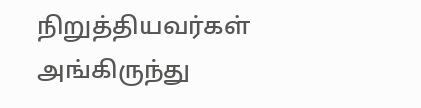நிறுத்தியவர்கள் அங்கிருந்து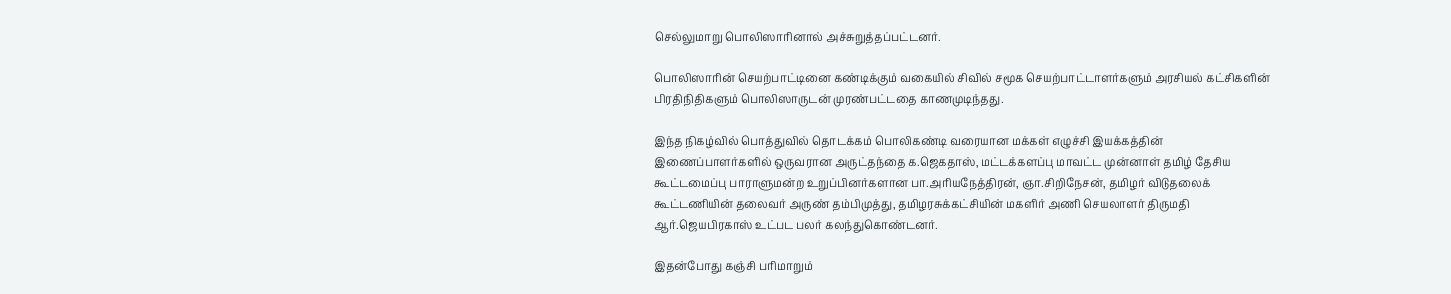செல்லுமாறு பொலிஸாரினால் அச்சுறுத்தப்பட்டனர்.

பொலிஸாரின் செயற்பாட்டினை கண்டிக்கும் வகையில் சிவில் சமூக செயற்பாட்டாளர்களும் அரசியல் கட்சிகளின் பிரதிநிதிகளும் பொலிஸாருடன் முரண்பட்டதை காணமுடிந்தது.

இந்த நிகழ்வில் பொத்துவில் தொடக்கம் பொலிகண்டி வரையான மக்கள் எழுச்சி இயக்கத்தின் இணைப்பாளர்களில் ஒருவரான அருட்தந்தை க.ஜெகதாஸ், மட்டக்களப்பு மாவட்ட முன்னாள் தமிழ் தேசிய கூட்டமைப்பு பாராளுமன்ற உறுப்பினர்களான பா.அரியநேத்திரன், ஞா.சிறிநேசன், தமிழர் விடுதலைக் கூட்டணியின் தலைவர் அருண் தம்பிமுத்து, தமிழரசுக்கட்சியின் மகளிர் அணி செயலாளர் திருமதி ஆர்.ஜெயபிரகாஸ் உட்பட பலர் கலந்துகொண்டனர்.

இதன்போது கஞ்சி பரிமாறும்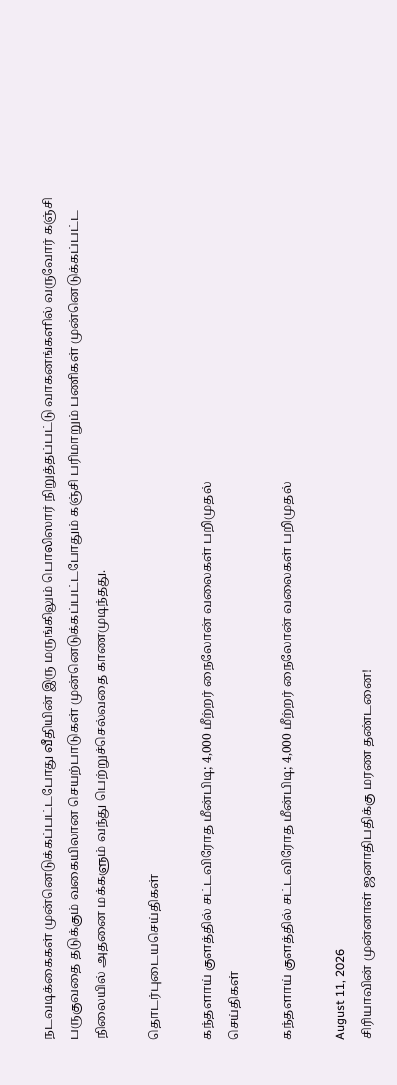நடவடிக்கைகள் முன்னெடுக்கப்பட்டபோது வீதியின் இரு மருங்கிலும் பொலிஸார் நிறுத்தப்பட்டு வாகனங்களில் வருவோர் கஞ்சி பருகுவதை தடுக்கும் வகையிலான செயற்பாடுகள் முன்னெடுக்கப்பட்டபோதும் கஞ்சி பரிமாறும் பணிகள் முன்னெடுக்கப்பட்ட நிலையில் அதனை மக்களும் வந்து பெற்றுச்செல்வதை காணமுடிந்தது.

தொடர்புடையசெய்திகள்

கந்தளாய் குளத்தில் சட்டவிரோத மீன்பிடி; 4,000 மீற்றர் நைலோன் வலைகள் பறிமுதல்
செய்திகள்

கந்தளாய் குளத்தில் சட்டவிரோத மீன்பிடி; 4,000 மீற்றர் நைலோன் வலைகள் பறிமுதல்

August 11, 2026
சிரியாவின் முன்னாள் ஜனாதிபதிக்கு மரண தண்டனை!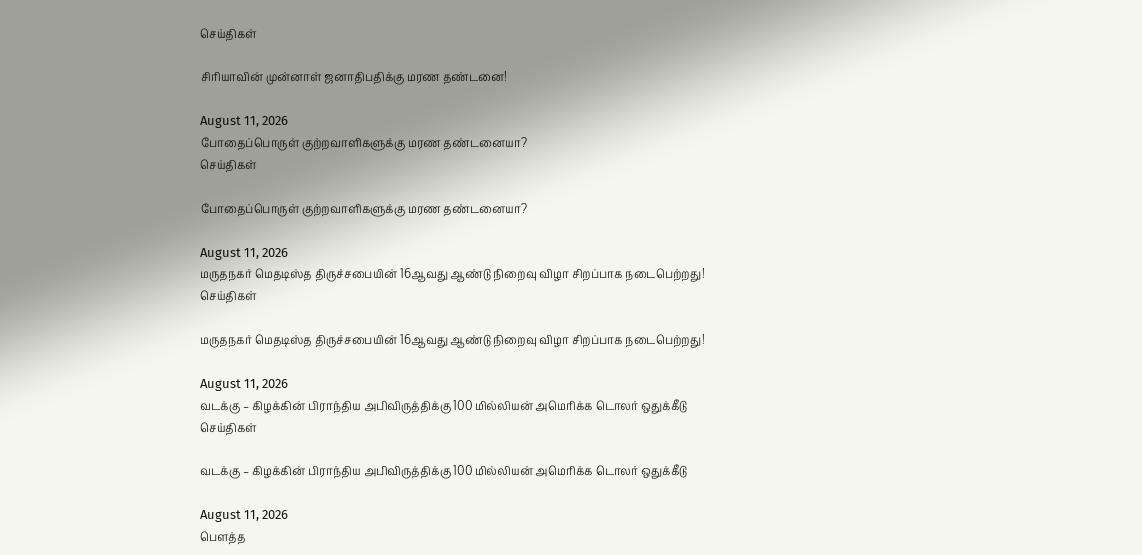செய்திகள்

சிரியாவின் முன்னாள் ஜனாதிபதிக்கு மரண தண்டனை!

August 11, 2026
போதைப்பொருள் குற்றவாளிகளுக்கு மரண தண்டனையா?
செய்திகள்

போதைப்பொருள் குற்றவாளிகளுக்கு மரண தண்டனையா?

August 11, 2026
மருதநகர் மெதடிஸ்த திருச்சபையின் 16ஆவது ஆண்டு நிறைவு விழா சிறப்பாக நடைபெற்றது!
செய்திகள்

மருதநகர் மெதடிஸ்த திருச்சபையின் 16ஆவது ஆண்டு நிறைவு விழா சிறப்பாக நடைபெற்றது!

August 11, 2026
வடக்கு – கிழக்கின் பிராந்திய அபிவிருத்திக்கு 100 மில்லியன் அமெரிக்க டொலர் ஒதுக்கீடு
செய்திகள்

வடக்கு – கிழக்கின் பிராந்திய அபிவிருத்திக்கு 100 மில்லியன் அமெரிக்க டொலர் ஒதுக்கீடு

August 11, 2026
பௌத்த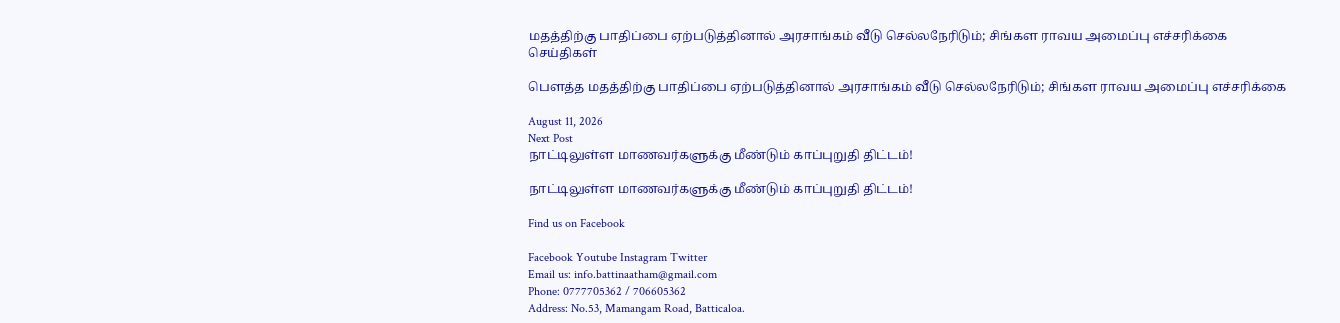மதத்திற்கு பாதிப்பை ஏற்படுத்தினால் அரசாங்கம் வீடு செல்லநேரிடும்; சிங்கள ராவய அமைப்பு எச்சரிக்கை
செய்திகள்

பௌத்த மதத்திற்கு பாதிப்பை ஏற்படுத்தினால் அரசாங்கம் வீடு செல்லநேரிடும்; சிங்கள ராவய அமைப்பு எச்சரிக்கை

August 11, 2026
Next Post
நாட்டிலுள்ள மாணவர்களுக்கு மீண்டும் காப்புறுதி திட்டம்!

நாட்டிலுள்ள மாணவர்களுக்கு மீண்டும் காப்புறுதி திட்டம்!

Find us on Facebook

Facebook Youtube Instagram Twitter
Email us: info.battinaatham@gmail.com
Phone: 0777705362 / 706605362
Address: No.53, Mamangam Road, Batticaloa.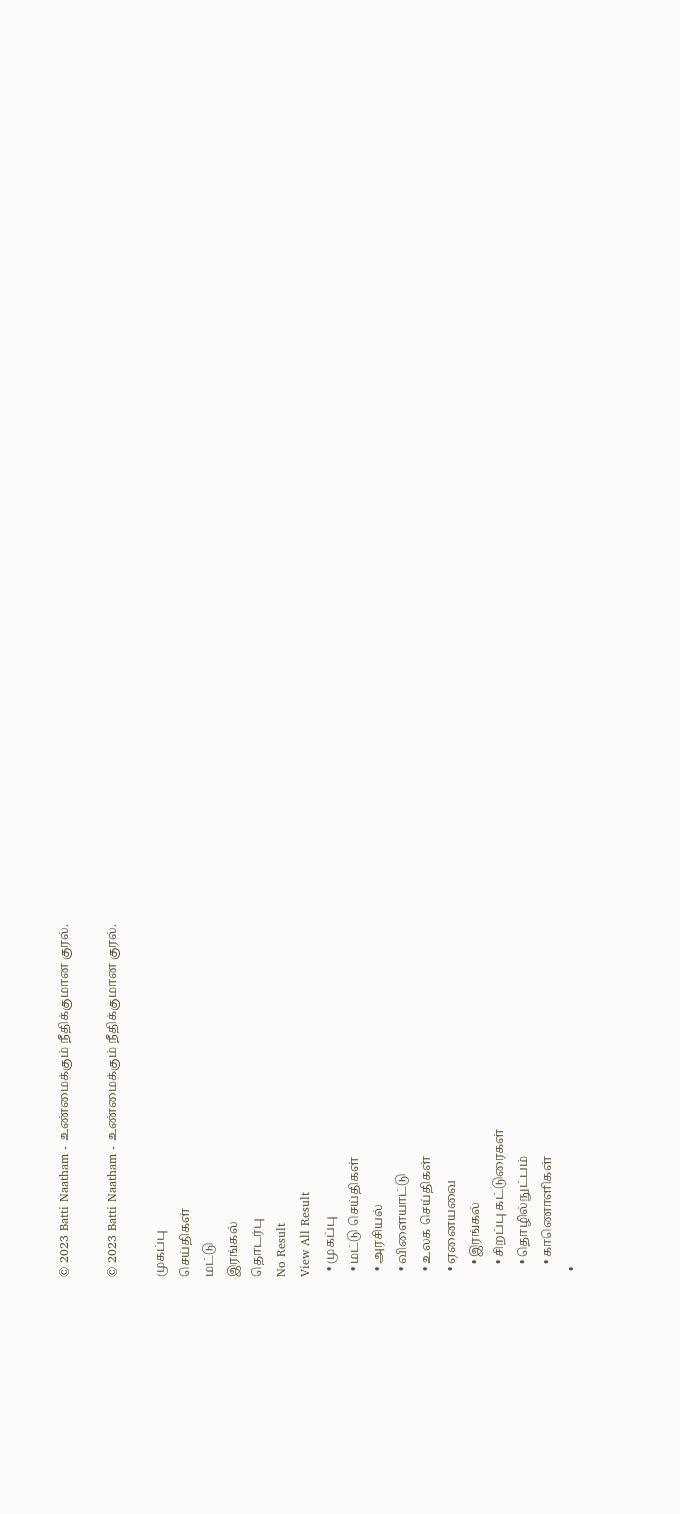© 2023 Batti Naatham - உண்மைக்கும் நீதிக்குமான குரல்.

© 2023 Batti Naatham - உண்மைக்கும் நீதிக்குமான குரல்.

முகப்பு
செய்திகள்
மட்டு
இரங்கல்
தொடர்பு
No Result
View All Result
  • முகப்பு
  • மட்டு செய்திகள்
  • அரசியல்
  • விளையாட்டு
  • உலக செய்திகள்
  • ஏனையவை
    • இரங்கல்
    • சிறப்பு கட்டுரைகள்
    • தொழில்நுட்பம்
    • காணொளிகள்
  •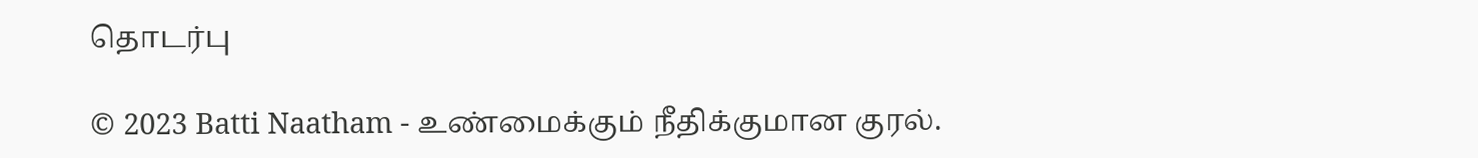தொடர்பு

© 2023 Batti Naatham - உண்மைக்கும் நீதிக்குமான குரல்.